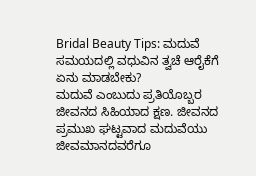Bridal Beauty Tips: ಮದುವೆ ಸಮಯದಲ್ಲಿ ವಧುವಿನ ತ್ವಚೆ ಆರೈಕೆಗೆ ಏನು ಮಾಡಬೇಕು?
ಮದುವೆ ಎಂಬುದು ಪ್ರತಿಯೊಬ್ಬರ ಜೀವನದ ಸಿಹಿಯಾದ ಕ್ಷಣ. ಜೀವನದ ಪ್ರಮುಖ ಘಟ್ಟವಾದ ಮದುವೆಯು ಜೀವಮಾನದವರೆಗೂ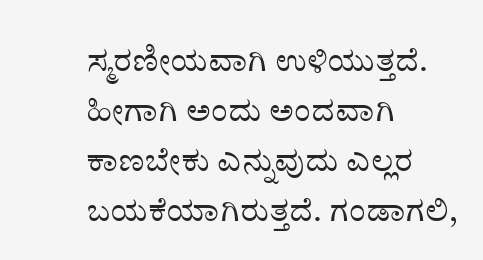ಸ್ಮರಣೀಯವಾಗಿ ಉಳಿಯುತ್ತದೆ. ಹೀಗಾಗಿ ಅಂದು ಅಂದವಾಗಿ ಕಾಣಬೇಕು ಎನ್ನುವುದು ಎಲ್ಲರ ಬಯಕೆಯಾಗಿರುತ್ತದೆ. ಗಂಡಾಗಲಿ,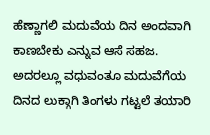ಹೆಣ್ಣಾಗಲಿ ಮದುವೆಯ ದಿನ ಅಂದವಾಗಿ ಕಾಣಬೇಕು ಎನ್ನುವ ಆಸೆ ಸಹಜ.
ಅದರಲ್ಲೂ ವಧುವಂತೂ ಮದುವೆಗೆಯ ದಿನದ ಲುಕ್ಗಾಗಿ ತಿಂಗಳು ಗಟ್ಟಲೆ ತಯಾರಿ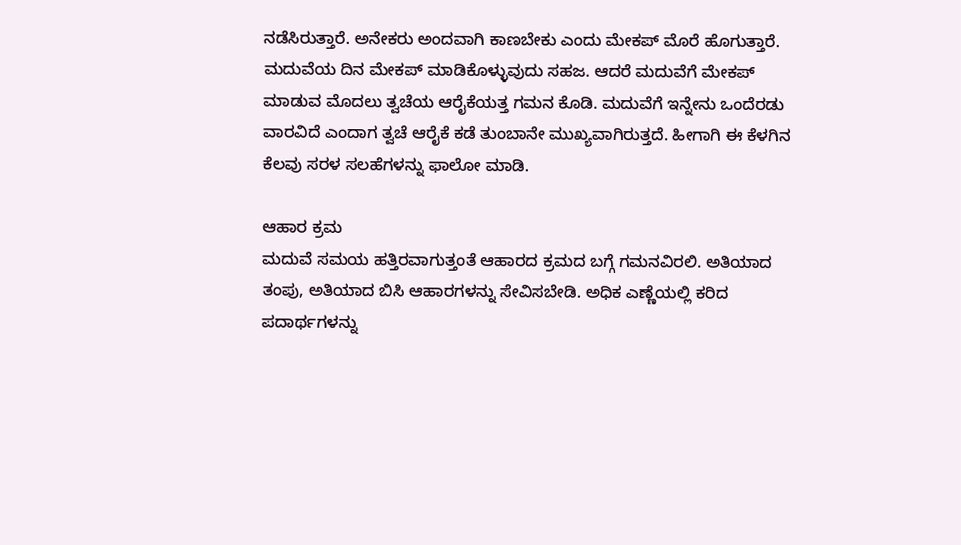ನಡೆಸಿರುತ್ತಾರೆ. ಅನೇಕರು ಅಂದವಾಗಿ ಕಾಣಬೇಕು ಎಂದು ಮೇಕಪ್ ಮೊರೆ ಹೊಗುತ್ತಾರೆ. ಮದುವೆಯ ದಿನ ಮೇಕಪ್ ಮಾಡಿಕೊಳ್ಳುವುದು ಸಹಜ. ಆದರೆ ಮದುವೆಗೆ ಮೇಕಪ್ ಮಾಡುವ ಮೊದಲು ತ್ವಚೆಯ ಆರೈಕೆಯತ್ತ ಗಮನ ಕೊಡಿ. ಮದುವೆಗೆ ಇನ್ನೇನು ಒಂದೆರಡು ವಾರವಿದೆ ಎಂದಾಗ ತ್ವಚೆ ಆರೈಕೆ ಕಡೆ ತುಂಬಾನೇ ಮುಖ್ಯವಾಗಿರುತ್ತದೆ. ಹೀಗಾಗಿ ಈ ಕೆಳಗಿನ ಕೆಲವು ಸರಳ ಸಲಹೆಗಳನ್ನು ಫಾಲೋ ಮಾಡಿ.

ಆಹಾರ ಕ್ರಮ
ಮದುವೆ ಸಮಯ ಹತ್ತಿರವಾಗುತ್ತಂತೆ ಆಹಾರದ ಕ್ರಮದ ಬಗ್ಗೆ ಗಮನವಿರಲಿ. ಅತಿಯಾದ ತಂಪು, ಅತಿಯಾದ ಬಿಸಿ ಆಹಾರಗಳನ್ನು ಸೇವಿಸಬೇಡಿ. ಅಧಿಕ ಎಣ್ಣೆಯಲ್ಲಿ ಕರಿದ ಪದಾರ್ಥಗಳನ್ನು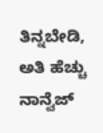ತಿನ್ನಬೇಡಿ, ಅತಿ ಹೆಚ್ಚು ನಾನ್ವೆಜ್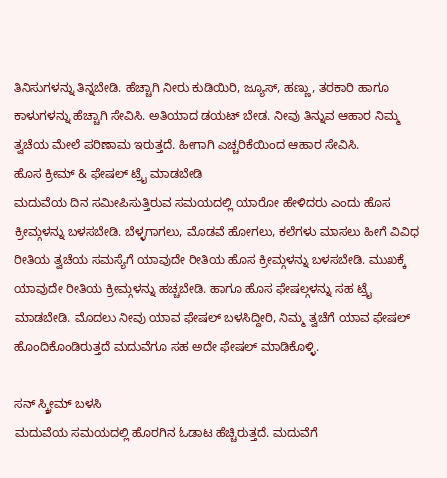ತಿನಿಸುಗಳನ್ನು ತಿನ್ನಬೇಡಿ. ಹೆಚ್ಚಾಗಿ ನೀರು ಕುಡಿಯಿರಿ, ಜ್ಯೂಸ್, ಹಣ್ಣು, ತರಕಾರಿ ಹಾಗೂ ಕಾಳುಗಳನ್ನು ಹೆಚ್ಚಾಗಿ ಸೇವಿಸಿ. ಅತಿಯಾದ ಡಯಟ್ ಬೇಡ. ನೀವು ತಿನ್ನುವ ಆಹಾರ ನಿಮ್ಮ ತ್ವಚೆಯ ಮೇಲೆ ಪರಿಣಾಮ ಇರುತ್ತದೆ. ಹೀಗಾಗಿ ಎಚ್ಚರಿಕೆಯಿಂದ ಆಹಾರ ಸೇವಿಸಿ.
ಹೊಸ ಕ್ರೀಮ್ & ಫೇಷಲ್ ಟ್ರೈ ಮಾಡಬೇಡಿ
ಮದುವೆಯ ದಿನ ಸಮೀಪಿಸುತ್ತಿರುವ ಸಮಯದಲ್ಲಿ ಯಾರೋ ಹೇಳಿದರು ಎಂದು ಹೊಸ ಕ್ರೀಮ್ಗಳನ್ನು ಬಳಸಬೇಡಿ. ಬೆಳ್ಳಗಾಗಲು, ಮೊಡವೆ ಹೋಗಲು, ಕಲೆಗಳು ಮಾಸಲು ಹೀಗೆ ವಿವಿಧ ರೀತಿಯ ತ್ವಚೆಯ ಸಮಸ್ಯೆಗೆ ಯಾವುದೇ ರೀತಿಯ ಹೊಸ ಕ್ರೀಮ್ಗಳನ್ನು ಬಳಸಬೇಡಿ. ಮುಖಕ್ಕೆ ಯಾವುದೇ ರೀತಿಯ ಕ್ರೀಮ್ಗಳನ್ನು ಹಚ್ಚಬೇಡಿ. ಹಾಗೂ ಹೊಸ ಫೇಷಲ್ಗಳನ್ನು ಸಹ ಟ್ರೈ ಮಾಡಬೇಡಿ. ಮೊದಲು ನೀವು ಯಾವ ಫೇಷಲ್ ಬಳಸಿದ್ದೀರಿ, ನಿಮ್ಮ ತ್ವಚೆಗೆ ಯಾವ ಫೇಷಲ್ ಹೊಂದಿಕೊಂಡಿರುತ್ತದೆ ಮದುವೆಗೂ ಸಹ ಅದೇ ಫೇಷಲ್ ಮಾಡಿಕೊಳ್ಳಿ.

ಸನ್ ಸ್ಕ್ರೀಮ್ ಬಳಸಿ
ಮದುವೆಯ ಸಮಯದಲ್ಲಿ ಹೊರಗಿನ ಓಡಾಟ ಹೆಚ್ಚಿರುತ್ತದೆ. ಮದುವೆಗೆ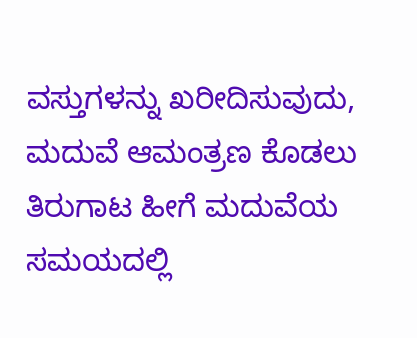ವಸ್ತುಗಳನ್ನು ಖರೀದಿಸುವುದು, ಮದುವೆ ಆಮಂತ್ರಣ ಕೊಡಲು ತಿರುಗಾಟ ಹೀಗೆ ಮದುವೆಯ ಸಮಯದಲ್ಲಿ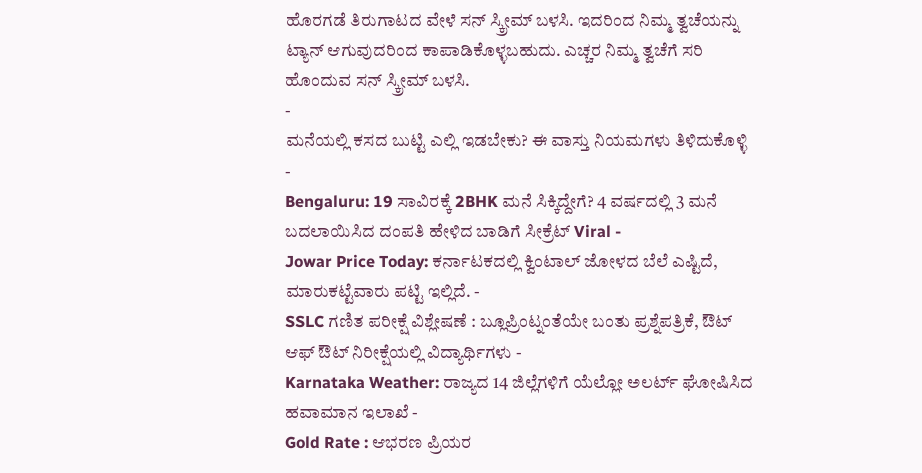ಹೊರಗಡೆ ತಿರುಗಾಟದ ವೇಳೆ ಸನ್ ಸ್ಕ್ರೀಮ್ ಬಳಸಿ. ಇದರಿಂದ ನಿಮ್ಮ ತ್ವಚೆಯನ್ನು ಟ್ಯಾನ್ ಆಗುವುದರಿಂದ ಕಾಪಾಡಿಕೊಳ್ಳಬಹುದು. ಎಚ್ಚರ ನಿಮ್ಮ ತ್ವಚೆಗೆ ಸರಿ ಹೊಂದುವ ಸನ್ ಸ್ಕ್ರೀಮ್ ಬಳಸಿ.
-
ಮನೆಯಲ್ಲಿ ಕಸದ ಬುಟ್ಟಿ ಎಲ್ಲಿ ಇಡಬೇಕು? ಈ ವಾಸ್ತು ನಿಯಮಗಳು ತಿಳಿದುಕೊಳ್ಳಿ -
Bengaluru: 19 ಸಾವಿರಕ್ಕೆ 2BHK ಮನೆ ಸಿಕ್ಕಿದ್ದೇಗೆ? 4 ವರ್ಷದಲ್ಲಿ 3 ಮನೆ ಬದಲಾಯಿಸಿದ ದಂಪತಿ ಹೇಳಿದ ಬಾಡಿಗೆ ಸೀಕ್ರೆಟ್ Viral -
Jowar Price Today: ಕರ್ನಾಟಕದಲ್ಲಿ ಕ್ವಿಂಟಾಲ್ ಜೋಳದ ಬೆಲೆ ಎಷ್ಟಿದೆ, ಮಾರುಕಟ್ಟೆವಾರು ಪಟ್ಟಿ ಇಲ್ಲಿದೆ. -
SSLC ಗಣಿತ ಪರೀಕ್ಷೆ ವಿಶ್ಲೇಷಣೆ : ಬ್ಲೂಪ್ರಿಂಟ್ನಂತೆಯೇ ಬಂತು ಪ್ರಶ್ನೆಪತ್ರಿಕೆ, ಔಟ್ ಆಫ್ ಔಟ್ ನಿರೀಕ್ಷೆಯಲ್ಲಿ ವಿದ್ಯಾರ್ಥಿಗಳು -
Karnataka Weather: ರಾಜ್ಯದ 14 ಜಿಲ್ಲೆಗಳಿಗೆ ಯೆಲ್ಲೋ ಅಲರ್ಟ್ ಘೋಷಿಸಿದ ಹವಾಮಾನ ಇಲಾಖೆ -
Gold Rate : ಆಭರಣ ಪ್ರಿಯರ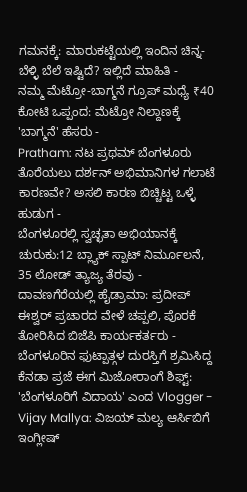ಗಮನಕ್ಕೆ: ಮಾರುಕಟ್ಟೆಯಲ್ಲಿ ಇಂದಿನ ಚಿನ್ನ-ಬೆಳ್ಳಿ ಬೆಲೆ ಇಷ್ಟಿದೆ? ಇಲ್ಲಿದೆ ಮಾಹಿತಿ -
ನಮ್ಮ ಮೆಟ್ರೋ-ಬಾಗ್ಮನೆ ಗ್ರೂಪ್ ಮಧ್ಯೆ ₹40 ಕೋಟಿ ಒಪ್ಪಂದ: ಮೆಟ್ರೋ ನಿಲ್ದಾಣಕ್ಕೆ 'ಬಾಗ್ಮನೆ' ಹೆಸರು -
Pratham: ನಟ ಪ್ರಥಮ್ ಬೆಂಗಳೂರು ತೊರೆಯಲು ದರ್ಶನ್ ಅಭಿಮಾನಿಗಳ ಗಲಾಟೆ ಕಾರಣವೇ? ಅಸಲಿ ಕಾರಣ ಬಿಚ್ಚಿಟ್ಟ ಒಳ್ಳೆ ಹುಡುಗ -
ಬೆಂಗಳೂರಲ್ಲಿ ಸ್ವಚ್ಛತಾ ಅಭಿಯಾನಕ್ಕೆ ಚುರುಕು:12 ಬ್ಲ್ಯಾಕ್ ಸ್ಪಾಟ್ ನಿರ್ಮೂಲನೆ, 35 ಲೋಡ್ ತ್ಯಾಜ್ಯ ತೆರವು -
ದಾವಣಗೆರೆಯಲ್ಲಿ ಹೈಡ್ರಾಮಾ: ಪ್ರದೀಪ್ ಈಶ್ವರ್ ಪ್ರಚಾರದ ವೇಳೆ ಚಪ್ಪಲಿ, ಪೊರಕೆ ತೋರಿಸಿದ ಬಿಜೆಪಿ ಕಾರ್ಯಕರ್ತರು -
ಬೆಂಗಳೂರಿನ ಫುಟ್ಪಾತ್ಗಳ ದುರಸ್ತಿಗೆ ಶ್ರಮಿಸಿದ್ದ ಕೆನಡಾ ಪ್ರಜೆ ಈಗ ಮಿಜೋರಾಂಗೆ ಶಿಫ್ಟ್: 'ಬೆಂಗಳೂರಿಗೆ ವಿದಾಯ' ಎಂದ Vlogger -
Vijay Mallya: ವಿಜಯ್ ಮಲ್ಯ ಆರ್ಸಿಬಿಗೆ ಇಂಗ್ಲೀಷ್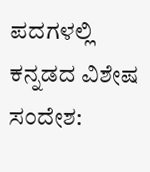ಪದಗಳಲ್ಲಿ ಕನ್ನಡದ ವಿಶೇಷ ಸಂದೇಶ: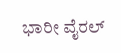ಭಾರೀ ವೈರಲ್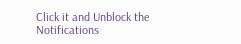Click it and Unblock the Notifications